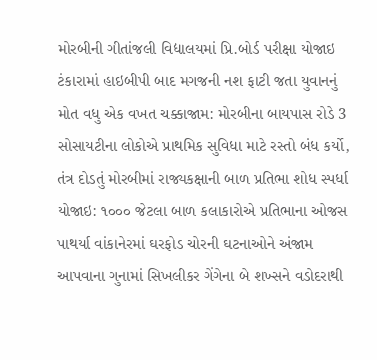મોરબીની ગીતાંજલી વિદ્યાલયમાં પ્રિ.બોર્ડ પરીક્ષા યોજાઇ ટંકારામાં હાઇબીપી બાદ મગજની નશ ફાટી જતા યુવાનનું મોત વધુ એક વખત ચક્કાજામ: મોરબીના બાયપાસ રોડે 3 સોસાયટીના લોકોએ પ્રાથમિક સુવિધા માટે રસ્તો બંધ કર્યો, તંત્ર દોડતું મોરબીમાં રાજ્યકક્ષાની બાળ પ્રતિભા શોધ સ્પર્ધા યોજાઇ: ૧૦૦૦ જેટલા બાળ કલાકારોએ પ્રતિભાના ઓજસ પાથર્યા વાંકાનેરમાં ઘરફોડ ચોરની ઘટનાઓને અંજામ આપવાના ગુનામાં સિખલીકર ગેંગેના બે શખ્સને વડોદરાથી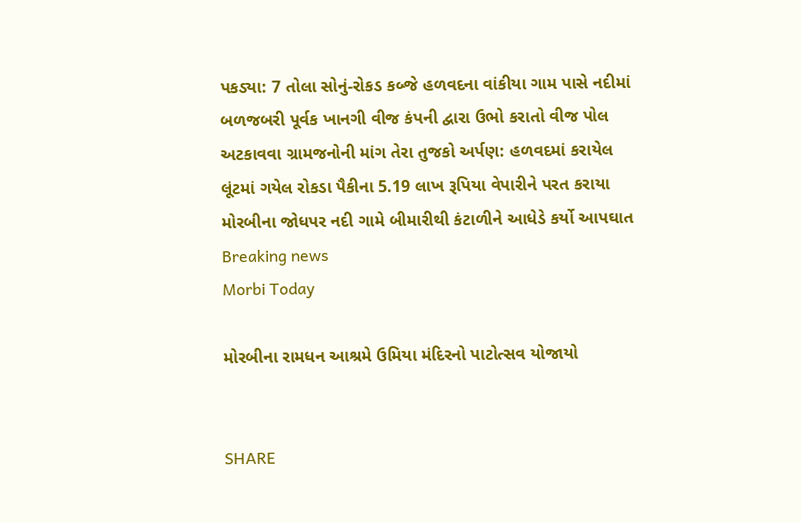પકડ્યા: 7 તોલા સોનું-રોકડ કબ્જે હળવદના વાંકીયા ગામ પાસે નદીમાં બળજબરી પૂર્વક ખાનગી વીજ કંપની દ્વારા ઉભો કરાતો વીજ પોલ અટકાવવા ગ્રામજનોની માંગ તેરા તુજકો અર્પણ: હળવદમાં કરાયેલ લૂંટમાં ગયેલ રોકડા પૈકીના 5.19 લાખ રૂપિયા વેપારીને પરત કરાયા મોરબીના જોધપર નદી ગામે બીમારીથી કંટાળીને આધેડે કર્યો આપઘાત
Breaking news
Morbi Today

મોરબીના રામધન આશ્રમે ઉમિયા મંદિરનો પાટોત્સવ યોજાયો


SHARE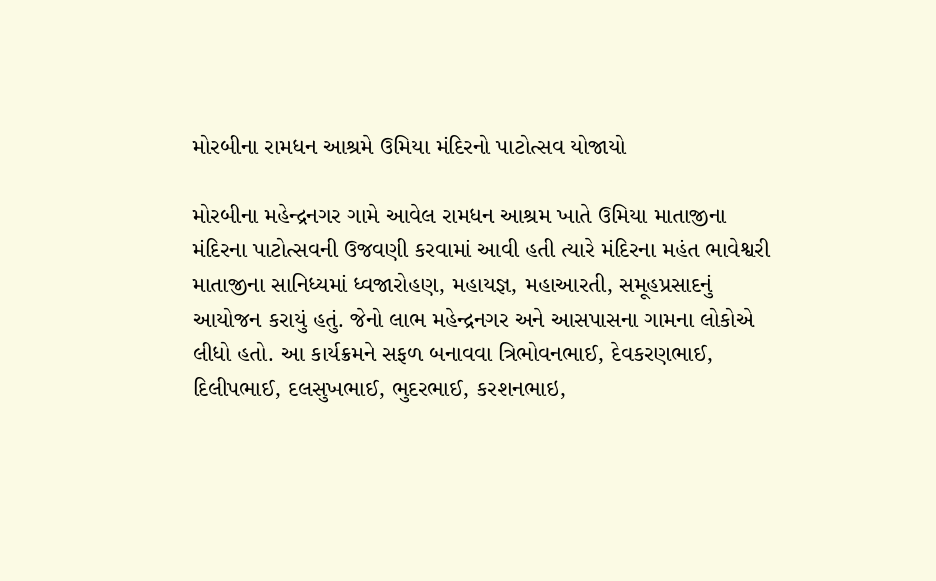મોરબીના રામધન આશ્રમે ઉમિયા મંદિરનો પાટોત્સવ યોજાયો

મોરબીના મહેન્દ્રનગર ગામે આવેલ રામધન આશ્રમ ખાતે ઉમિયા માતાજીના મંદિરના પાટોત્સવની ઉજવણી કરવામાં આવી હતી ત્યારે મંદિરના મહંત ભાવેશ્વરી માતાજીના સાનિધ્યમાં ધ્વજારોહણ, મહાયજ્ઞ, મહાઆરતી, સમૂહપ્રસાદનું આયોજન કરાયું હતું. જેનો લાભ મહેન્દ્રનગર અને આસપાસના ગામના લોકોએ લીધો હતો. આ કાર્યક્રમને સફળ બનાવવા ત્રિભોવનભાઈ, દેવકરણભાઈ, દિલીપભાઈ, દલસુખભાઈ, ભુદરભાઈ, કરશનભાઇ,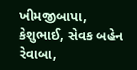ખીમજીબાપા, કેશુભાઈ, સેવક બહેન રેવાબા,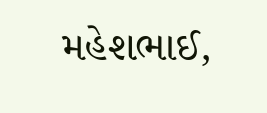મહેશભાઈ,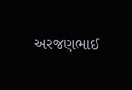અરજણભાઈ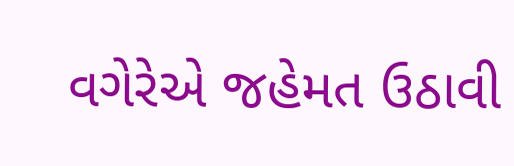વગેરેએ જહેમત ઉઠાવી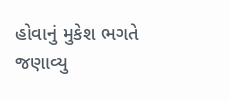હોવાનું મુકેશ ભગતે જણાવ્યુ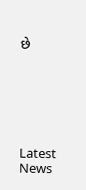છે






Latest News